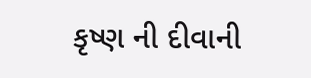કૃષ્ણ ની દીવાની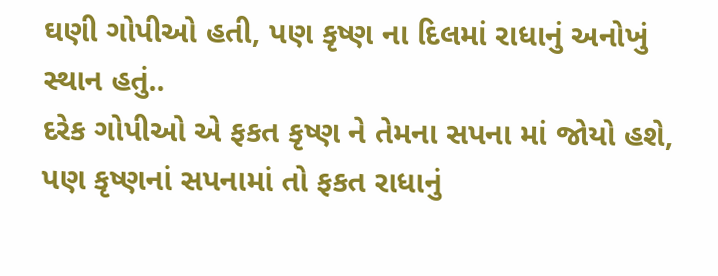ઘણી ગોપીઓ હતી, પણ કૃષ્ણ ના દિલમાં રાધાનું અનોખું સ્થાન હતું..
દરેક ગોપીઓ એ ફકત કૃષ્ણ ને તેમના સપના માં જોયો હશે, પણ કૃષ્ણનાં સપનામાં તો ફકત રાધાનું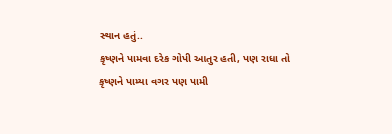સ્થાન હતું..
કૃષ્ણને પામવા દરેક ગોપી આતુર હતી, પણ રાધા તો કૃષ્ણને પામ્યા વગર પણ પામી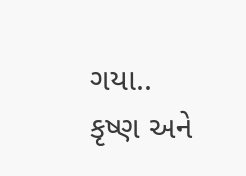ગયા..
કૃષ્ણ અને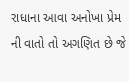રાધાના આવા અનોખા પ્રેમ ની વાતો તો અગણિત છે જે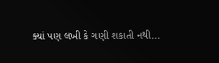ક્યાં પણ લખી કે ગણી શકાતી નથી...